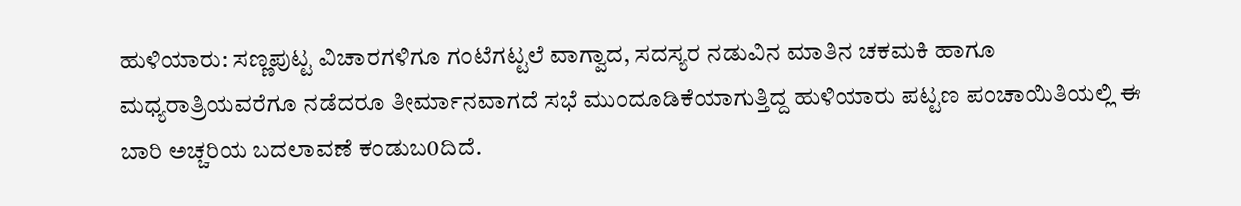ಹುಳಿಯಾರು: ಸಣ್ಣಪುಟ್ಟ ವಿಚಾರಗಳಿಗೂ ಗಂಟೆಗಟ್ಟಲೆ ವಾಗ್ವಾದ, ಸದಸ್ಯರ ನಡುವಿನ ಮಾತಿನ ಚಕಮಕಿ ಹಾಗೂ ಮಧ್ಯರಾತ್ರಿಯವರೆಗೂ ನಡೆದರೂ ತೀರ್ಮಾನವಾಗದೆ ಸಭೆ ಮುಂದೂಡಿಕೆಯಾಗುತ್ತಿದ್ದ ಹುಳಿಯಾರು ಪಟ್ಟಣ ಪಂಚಾಯಿತಿಯಲ್ಲಿ ಈ ಬಾರಿ ಅಚ್ಚರಿಯ ಬದಲಾವಣೆ ಕಂಡುಬ0ದಿದೆ.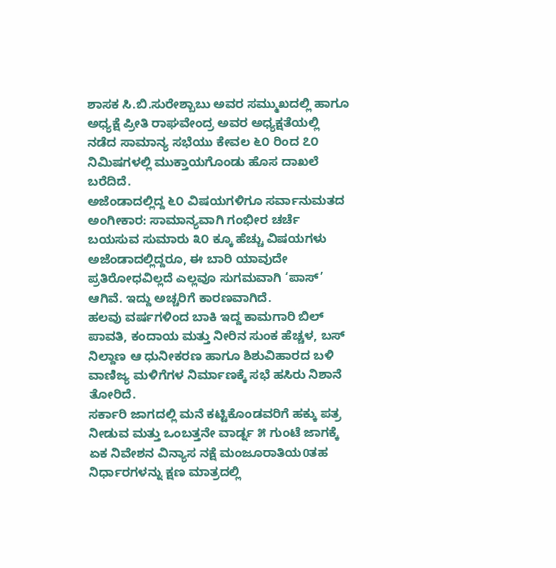ಶಾಸಕ ಸಿ.ಬಿ.ಸುರೇಶ್ಬಾಬು ಅವರ ಸಮ್ಮುಖದಲ್ಲಿ ಹಾಗೂ ಅಧ್ಯಕ್ಷೆ ಪ್ರೀತಿ ರಾಘವೇಂದ್ರ ಅವರ ಅಧ್ಯಕ್ಷತೆಯಲ್ಲಿ ನಡೆದ ಸಾಮಾನ್ಯ ಸಭೆಯು ಕೇವಲ ೬೦ ರಿಂದ ೭೦ ನಿಮಿಷಗಳಲ್ಲಿ ಮುಕ್ತಾಯಗೊಂಡು ಹೊಸ ದಾಖಲೆ ಬರೆದಿದೆ.
ಅಜೆಂಡಾದಲ್ಲಿದ್ದ ೬೦ ವಿಷಯಗಳಿಗೂ ಸರ್ವಾನುಮತದ ಅಂಗೀಕಾರ: ಸಾಮಾನ್ಯವಾಗಿ ಗಂಭೀರ ಚರ್ಚೆ ಬಯಸುವ ಸುಮಾರು ೩೦ ಕ್ಕೂ ಹೆಚ್ಚು ವಿಷಯಗಳು ಅಜೆಂಡಾದಲ್ಲಿದ್ದರೂ, ಈ ಬಾರಿ ಯಾವುದೇ ಪ್ರತಿರೋಧವಿಲ್ಲದೆ ಎಲ್ಲವೂ ಸುಗಮವಾಗಿ ‘ಪಾಸ್’ ಆಗಿವೆ. ಇದ್ದು ಅಚ್ಚರಿಗೆ ಕಾರಣವಾಗಿದೆ.
ಹಲವು ವರ್ಷಗಳಿಂದ ಬಾಕಿ ಇದ್ದ ಕಾಮಗಾರಿ ಬಿಲ್ ಪಾವತಿ, ಕಂದಾಯ ಮತ್ತು ನೀರಿನ ಸುಂಕ ಹೆಚ್ಚಳ, ಬಸ್ ನಿಲ್ದಾಣ ಆ ಧುನೀಕರಣ ಹಾಗೂ ಶಿಶುವಿಹಾರದ ಬಳಿ ವಾಣಿಜ್ಯ ಮಳಿಗೆಗಳ ನಿರ್ಮಾಣಕ್ಕೆ ಸಭೆ ಹಸಿರು ನಿಶಾನೆ ತೋರಿದೆ.
ಸರ್ಕಾರಿ ಜಾಗದಲ್ಲಿ ಮನೆ ಕಟ್ಟಿಕೊಂಡವರಿಗೆ ಹಕ್ಕು ಪತ್ರ ನೀಡುವ ಮತ್ತು ಒಂಬತ್ತನೇ ವಾರ್ಡ್ನ ೫ ಗುಂಟೆ ಜಾಗಕ್ಕೆ ಏಕ ನಿವೇಶನ ವಿನ್ಯಾಸ ನಕ್ಷೆ ಮಂಜೂರಾತಿಯ0ತಹ ನಿರ್ಧಾರಗಳನ್ನು ಕ್ಷಣ ಮಾತ್ರದಲ್ಲಿ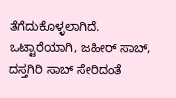ತೆಗೆದುಕೊಳ್ಳಲಾಗಿದೆ.
ಒಟ್ಟಾರೆಯಾಗಿ, ಜಹೀರ್ ಸಾಬ್, ದಸ್ತಗಿರಿ ಸಾಬ್ ಸೇರಿದಂತೆ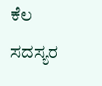ಕೆಲ ಸದಸ್ಯರ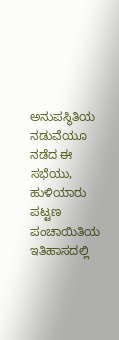ಅನುಪಸ್ಥಿತಿಯ ನಡುವೆಯೂ ನಡೆದ ಈ ಸಭೆಯು, ಹುಳಿಯಾರು ಪಟ್ಟಣ ಪಂಚಾಯಿತಿಯ ಇತಿಹಾಸದಲ್ಲಿ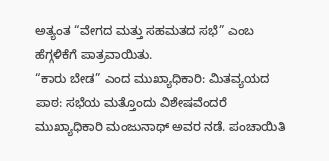ಅತ್ಯಂತ “ವೇಗದ ಮತ್ತು ಸಹಮತದ ಸಭೆ” ಎಂಬ ಹೆಗ್ಗಳಿಕೆಗೆ ಪಾತ್ರವಾಯಿತು.
“ಕಾರು ಬೇಡ” ಎಂದ ಮುಖ್ಯಾಧಿಕಾರಿ: ಮಿತವ್ಯಯದ ಪಾಠ: ಸಭೆಯ ಮತ್ತೊಂದು ವಿಶೇಷವೆಂದರೆ ಮುಖ್ಯಾಧಿಕಾರಿ ಮಂಜುನಾಥ್ ಅವರ ನಡೆ. ಪಂಚಾಯಿತಿ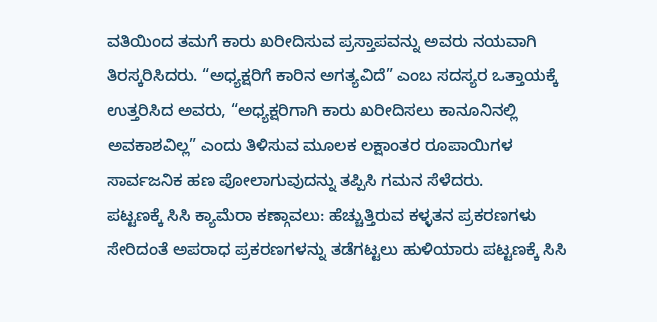ವತಿಯಿಂದ ತಮಗೆ ಕಾರು ಖರೀದಿಸುವ ಪ್ರಸ್ತಾಪವನ್ನು ಅವರು ನಯವಾಗಿ ತಿರಸ್ಕರಿಸಿದರು. “ಅಧ್ಯಕ್ಷರಿಗೆ ಕಾರಿನ ಅಗತ್ಯವಿದೆ” ಎಂಬ ಸದಸ್ಯರ ಒತ್ತಾಯಕ್ಕೆ ಉತ್ತರಿಸಿದ ಅವರು, “ಅಧ್ಯಕ್ಷರಿಗಾಗಿ ಕಾರು ಖರೀದಿಸಲು ಕಾನೂನಿನಲ್ಲಿ ಅವಕಾಶವಿಲ್ಲ” ಎಂದು ತಿಳಿಸುವ ಮೂಲಕ ಲಕ್ಷಾಂತರ ರೂಪಾಯಿಗಳ ಸಾರ್ವಜನಿಕ ಹಣ ಪೋಲಾಗುವುದನ್ನು ತಪ್ಪಿಸಿ ಗಮನ ಸೆಳೆದರು.
ಪಟ್ಟಣಕ್ಕೆ ಸಿಸಿ ಕ್ಯಾಮೆರಾ ಕಣ್ಗಾವಲು: ಹೆಚ್ಚುತ್ತಿರುವ ಕಳ್ಳತನ ಪ್ರಕರಣಗಳು ಸೇರಿದಂತೆ ಅಪರಾಧ ಪ್ರಕರಣಗಳನ್ನು ತಡೆಗಟ್ಟಲು ಹುಳಿಯಾರು ಪಟ್ಟಣಕ್ಕೆ ಸಿಸಿ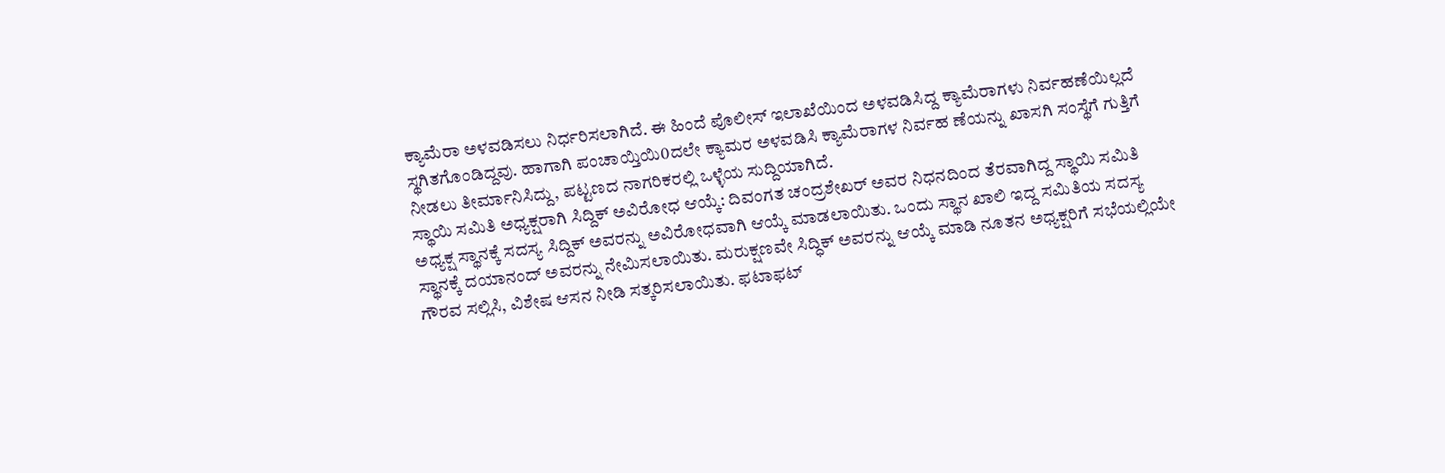ಕ್ಯಾಮೆರಾ ಅಳವಡಿಸಲು ನಿರ್ಧರಿಸಲಾಗಿದೆ. ಈ ಹಿಂದೆ ಪೊಲೀಸ್ ಇಲಾಖೆಯಿಂದ ಅಳವಡಿಸಿದ್ದ ಕ್ಯಾಮೆರಾಗಳು ನಿರ್ವಹಣೆಯಿಲ್ಲದೆ ಸ್ಥಗಿತಗೊಂಡಿದ್ದವು. ಹಾಗಾಗಿ ಪಂಚಾಯ್ತಿಯಿ0ದಲೇ ಕ್ಯಾಮರ ಅಳವಡಿಸಿ ಕ್ಯಾಮೆರಾಗಳ ನಿರ್ವಹ ಣೆಯನ್ನು ಖಾಸಗಿ ಸಂಸ್ಥೆಗೆ ಗುತ್ತಿಗೆ ನೀಡಲು ತೀರ್ಮಾನಿಸಿದ್ದು, ಪಟ್ಟಣದ ನಾಗರಿಕರಲ್ಲಿ ಒಳ್ಳೆಯ ಸುದ್ದಿಯಾಗಿದೆ.
ಸ್ಥಾಯಿ ಸಮಿತಿ ಅಧ್ಯಕ್ಷರಾಗಿ ಸಿದ್ದಿಕ್ ಅವಿರೋಧ ಆಯ್ಕೆ: ದಿವಂಗತ ಚಂದ್ರಶೇಖರ್ ಅವರ ನಿಧನದಿಂದ ತೆರವಾಗಿದ್ದ ಸ್ಥಾಯಿ ಸಮಿತಿ ಅಧ್ಯಕ್ಷ ಸ್ಥಾನಕ್ಕೆ ಸದಸ್ಯ ಸಿದ್ದಿಕ್ ಅವರನ್ನು ಅವಿರೋಧವಾಗಿ ಆಯ್ಕೆ ಮಾಡಲಾಯಿತು. ಒಂದು ಸ್ಥಾನ ಖಾಲಿ ಇದ್ದ ಸಮಿತಿಯ ಸದಸ್ಯ ಸ್ಥಾನಕ್ಕೆ ದಯಾನಂದ್ ಅವರನ್ನು ನೇಮಿಸಲಾಯಿತು. ಮರುಕ್ಷಣವೇ ಸಿದ್ಧಿಕ್ ಅವರನ್ನು ಆಯ್ಕೆ ಮಾಡಿ ನೂತನ ಅಧ್ಯಕ್ಷರಿಗೆ ಸಭೆಯಲ್ಲಿಯೇ ಗೌರವ ಸಲ್ಲಿಸಿ, ವಿಶೇಷ ಆಸನ ನೀಡಿ ಸತ್ಕರಿಸಲಾಯಿತು. ಫಟಾಫಟ್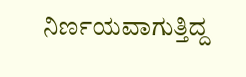ನಿರ್ಣಯವಾಗುತ್ತಿದ್ದ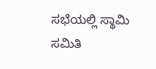ಸಭೆಯಲ್ಲಿ ಸ್ಥಾಮಿ ಸಮಿತಿ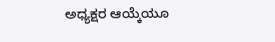ಅಧ್ಯಕ್ಷರ ಆಯ್ಕೆಯೂ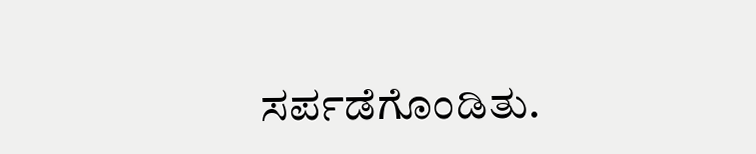ಸರ್ಪಡೆಗೊಂಡಿತು.